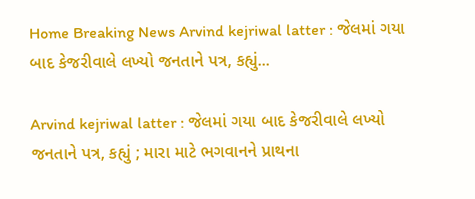Home Breaking News Arvind kejriwal latter : જેલમાં ગયા બાદ કેજરીવાલે લખ્યો જનતાને પત્ર, કહ્યું...

Arvind kejriwal latter : જેલમાં ગયા બાદ કેજરીવાલે લખ્યો જનતાને પત્ર, કહ્યું ; મારા માટે ભગવાનને પ્રાથના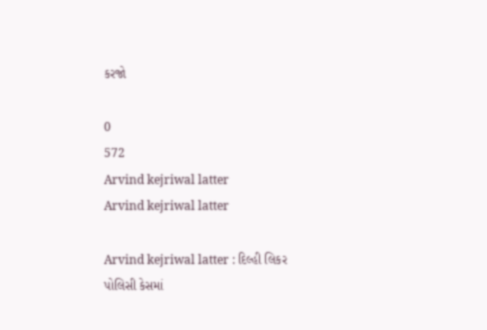કરજો

0
572
Arvind kejriwal latter
Arvind kejriwal latter

Arvind kejriwal latter : દિલ્હી લિકર પોલિસી કેસમાં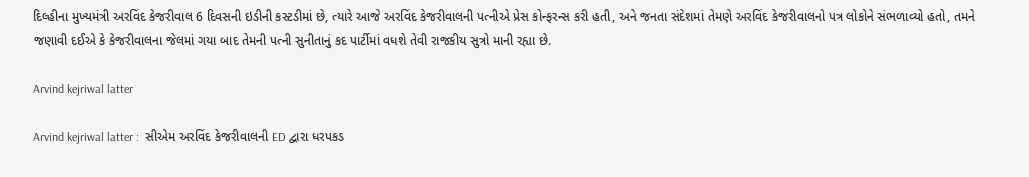દિલ્હીના મુખ્યમંત્રી અરવિંદ કેજરીવાલ 6 દિવસની ઇડીની કસ્ટડીમાં છે, ત્યારે આજે અરવિંદ કેજરીવાલની પત્નીએ પ્રેસ કોન્ફરન્સ કરી હતી, અને જનતા સંદેશમાં તેમણે અરવિંદ કેજરીવાલનો પત્ર લોકોને સંભળાવ્યો હતો, તમને જણાવી દઈએ કે કેજરીવાલના જેલમાં ગયા બાદ તેમની પત્ની સુનીતાનું કદ પાર્ટીમાં વધશે તેવી રાજકીય સુત્રો માની રહ્યા છે.

Arvind kejriwal latter

Arvind kejriwal latter :  સીએમ અરવિંદ કેજરીવાલની ED દ્વારા ધરપકડ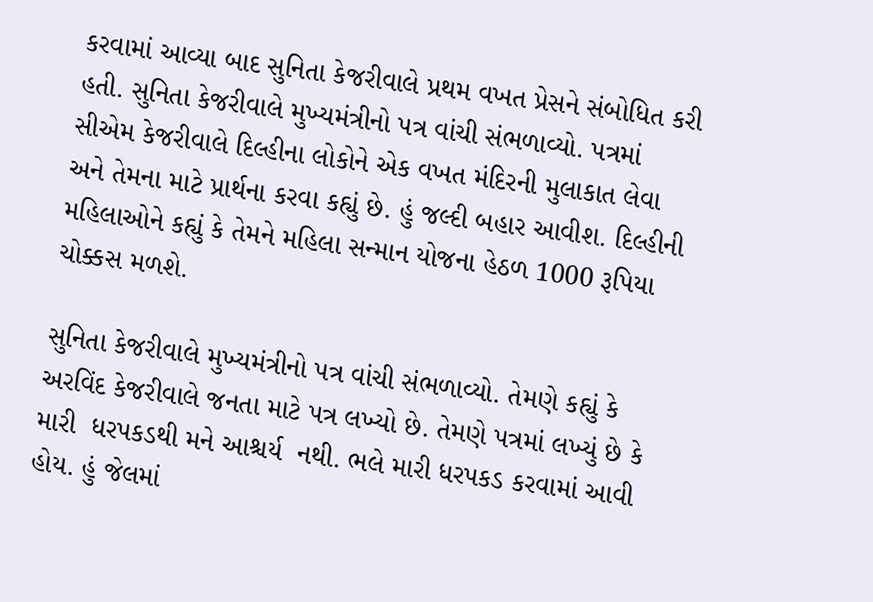કરવામાં આવ્યા બાદ સુનિતા કેજરીવાલે પ્રથમ વખત પ્રેસને સંબોધિત કરી હતી. સુનિતા કેજરીવાલે મુખ્યમંત્રીનો પત્ર વાંચી સંભળાવ્યો. પત્રમાં સીએમ કેજરીવાલે દિલ્હીના લોકોને એક વખત મંદિરની મુલાકાત લેવા અને તેમના માટે પ્રાર્થના કરવા કહ્યું છે. હું જલ્દી બહાર આવીશ. દિલ્હીની મહિલાઓને કહ્યું કે તેમને મહિલા સન્માન યોજના હેઠળ 1000 રૂપિયા ચોક્કસ મળશે.

સુનિતા કેજરીવાલે મુખ્યમંત્રીનો પત્ર વાંચી સંભળાવ્યો. તેમણે કહ્યું કે અરવિંદ કેજરીવાલે જનતા માટે પત્ર લખ્યો છે. તેમણે પત્રમાં લખ્યું છે કે મારી  ધરપકડથી મને આશ્ચર્ય  નથી. ભલે મારી ધરપકડ કરવામાં આવી હોય. હું જેલમાં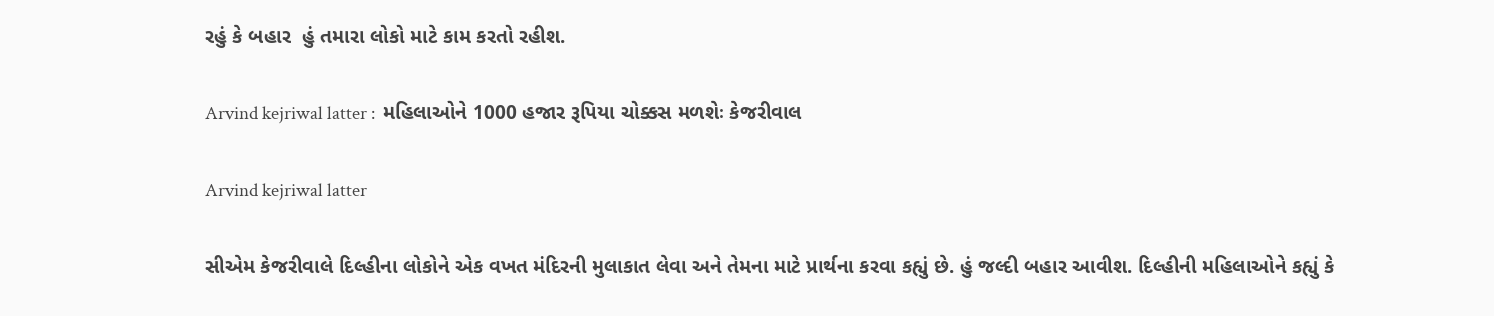રહું કે બહાર  હું તમારા લોકો માટે કામ કરતો રહીશ.

Arvind kejriwal latter :  મહિલાઓને 1000 હજાર રૂપિયા ચોક્કસ મળશેઃ કેજરીવાલ

Arvind kejriwal latter

સીએમ કેજરીવાલે દિલ્હીના લોકોને એક વખત મંદિરની મુલાકાત લેવા અને તેમના માટે પ્રાર્થના કરવા કહ્યું છે. હું જલ્દી બહાર આવીશ. દિલ્હીની મહિલાઓને કહ્યું કે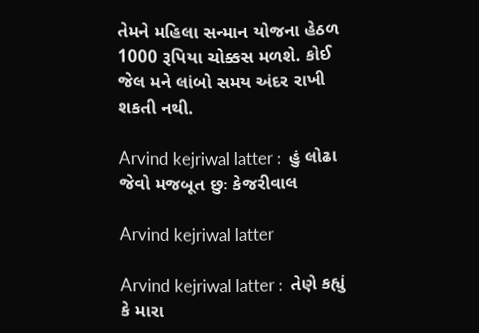તેમને મહિલા સન્માન યોજના હેઠળ 1000 રૂપિયા ચોક્કસ મળશે. કોઈ જેલ મને લાંબો સમય અંદર રાખી શકતી નથી.

Arvind kejriwal latter :  હું લોઢા જેવો મજબૂત છુઃ કેજરીવાલ

Arvind kejriwal latter

Arvind kejriwal latter :  તેણે કહ્યું કે મારા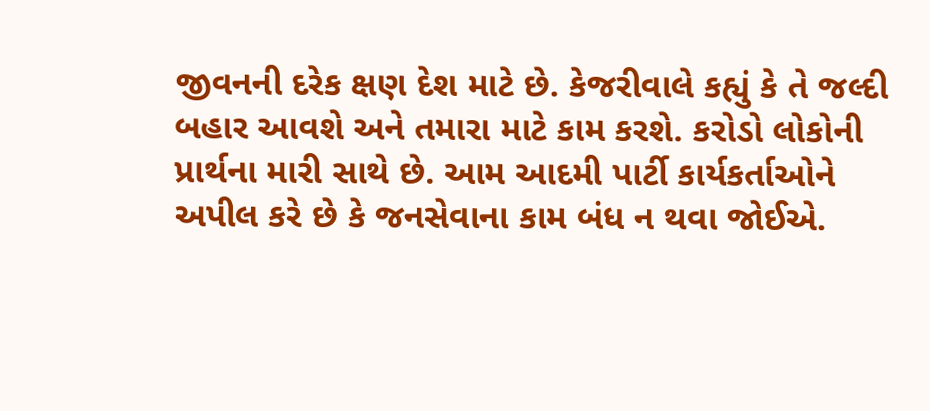જીવનની દરેક ક્ષણ દેશ માટે છે. કેજરીવાલે કહ્યું કે તે જલ્દી બહાર આવશે અને તમારા માટે કામ કરશે. કરોડો લોકોની પ્રાર્થના મારી સાથે છે. આમ આદમી પાર્ટી કાર્યકર્તાઓને અપીલ કરે છે કે જનસેવાના કામ બંધ ન થવા જોઈએ.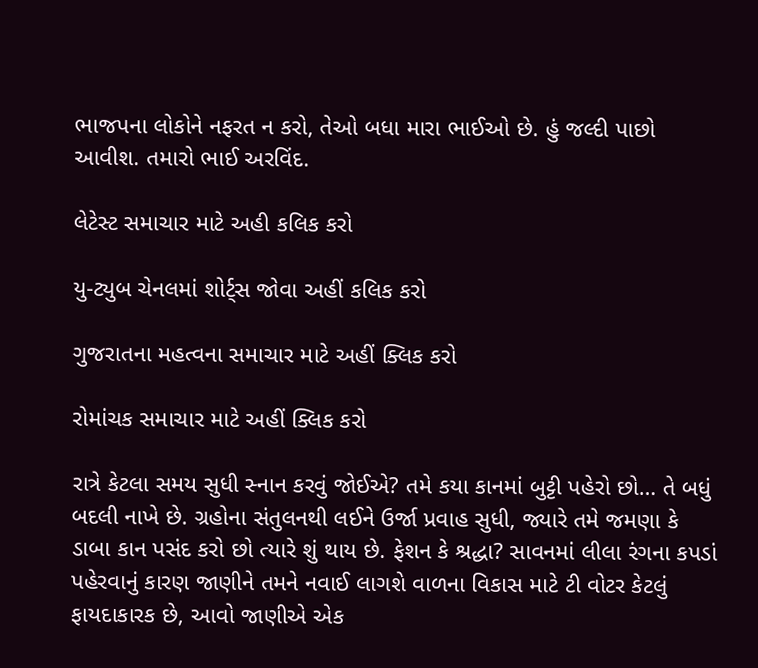ભાજપના લોકોને નફરત ન કરો, તેઓ બધા મારા ભાઈઓ છે. હું જલ્દી પાછો આવીશ. તમારો ભાઈ અરવિંદ.

લેટેસ્ટ સમાચાર માટે અહી કલિક કરો

યુ-ટ્યુબ ચેનલમાં શોર્ટ્સ જોવા અહીં કલિક કરો

ગુજરાતના મહત્વના સમાચાર માટે અહીં ક્લિક કરો

રોમાંચક સમાચાર માટે અહીં ક્લિક કરો

રાત્રે કેટલા સમય સુધી સ્નાન કરવું જોઈએ? તમે કયા કાનમાં બુટ્ટી પહેરો છો… તે બધું બદલી નાખે છે. ગ્રહોના સંતુલનથી લઈને ઉર્જા પ્રવાહ સુધી, જ્યારે તમે જમણા કે ડાબા કાન પસંદ કરો છો ત્યારે શું થાય છે. ફેશન કે શ્રદ્ધા? સાવનમાં લીલા રંગના કપડાં પહેરવાનું કારણ જાણીને તમને નવાઈ લાગશે વાળના વિકાસ માટે ટી વોટર કેટલું ફાયદાકારક છે, આવો જાણીએ એક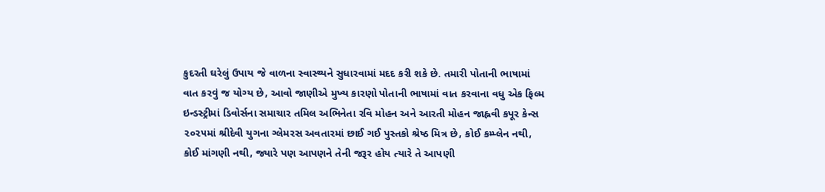કુદરતી ઘરેલું ઉપાય જે વાળના સ્વાસ્થ્યને સુધારવામાં મદદ કરી શકે છે. તમારી પોતાની ભાષામાં વાત કરવું જ યોગ્ય છે, આવો જાણીએ મુખ્ય કારણો પોતાની ભાષામાં વાત કરવાના વધુ એક ફિલ્મ ઇન્ડસ્ટ્રીમાં ડિવોર્સના સમાચાર તમિલ અભિનેતા રવિ મોહન અને આરતી મોહન જાહ્નવી કપૂર કેન્સ ૨૦૨૫માં શ્રીદેવી યુગના ગ્લેમરસ અવતારમાં છાઈ ગઈ પુસ્તકો શ્રેષ્ઠ મિત્ર છે, કોઈ કમ્પ્લેન નથી, કોઈ માંગણી નથી, જ્યારે પણ આપણને તેની જરૂર હોય ત્યારે તે આપણી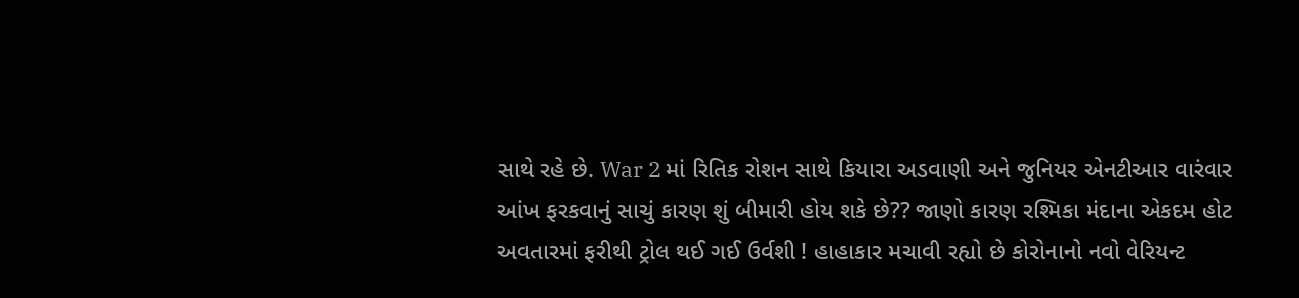સાથે રહે છે. War 2 માં રિતિક રોશન સાથે કિયારા અડવાણી અને જુનિયર એનટીઆર વારંવાર આંખ ફરકવાનું સાચું કારણ શું બીમારી હોય શકે છે?? જાણો કારણ રશ્મિકા મંદાના એકદમ હોટ અવતારમાં ફરીથી ટ્રોલ થઈ ગઈ ઉર્વશી ! હાહાકાર મચાવી રહ્યો છે કોરોનાનો નવો વેરિયન્ટ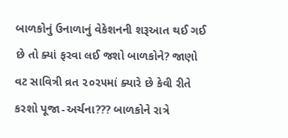બાળકોનું ઉનાળાનું વેકેશનની શરૂઆત થઈ ગઈ છે તો ક્યાં ફરવા લઈ જશો બાળકોને? જાણો વટ સાવિત્રી વ્રત ૨૦૨૫માં ક્યારે છે કેવી રીતે કરશો પૂજા-અર્ચના??? બાળકોને રાત્રે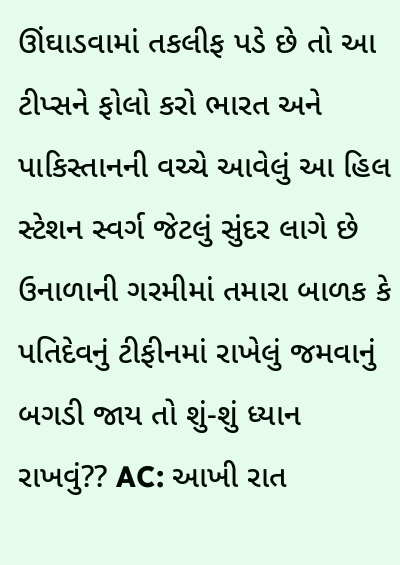ઊંઘાડવામાં તકલીફ પડે છે તો આ ટીપ્સને ફોલો કરો ભારત અને પાકિસ્તાનની વચ્ચે આવેલું આ હિલ સ્ટેશન સ્વર્ગ જેટલું સુંદર લાગે છે ઉનાળાની ગરમીમાં તમારા બાળક કે પતિદેવનું ટીફીનમાં રાખેલું જમવાનું બગડી જાય તો શું-શું ધ્યાન રાખવું?? AC: આખી રાત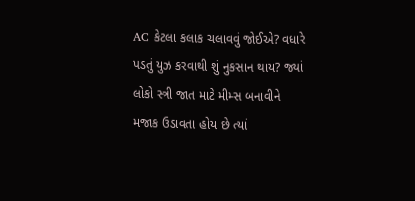AC કેટલા કલાક ચલાવવું જોઈએ? વધારે પડતું યુઝ કરવાથી શું નુકસાન થાય? જ્યાં લોકો સ્ત્રી જાત માટે મીમ્સ બનાવીને મજાક ઉડાવતા હોય છે ત્યાં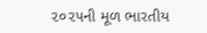૨૦૨૫ની મૂળ ભારતીય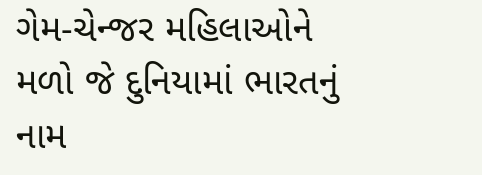ગેમ-ચેન્જર મહિલાઓને મળો જે દુનિયામાં ભારતનું નામ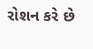રોશન કરે છે